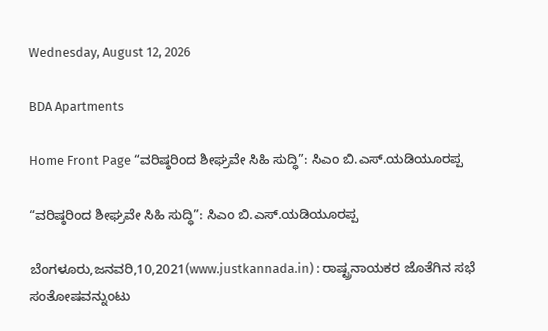Wednesday, August 12, 2026

BDA Apartments

Home Front Page “ವರಿಷ್ಠರಿಂದ ಶೀಘ್ರವೇ ಸಿಹಿ ಸುದ್ಧಿ”: ಸಿಎಂ ಬಿ.ಎಸ್.ಯಡಿಯೂರಪ್ಪ

“ವರಿಷ್ಠರಿಂದ ಶೀಘ್ರವೇ ಸಿಹಿ ಸುದ್ಧಿ”: ಸಿಎಂ ಬಿ.ಎಸ್.ಯಡಿಯೂರಪ್ಪ

ಬೆಂಗಳೂರು,ಜನವರಿ,10,2021(www.justkannada.in) : ರಾಷ್ಟ್ರನಾಯಕರ ಜೊತೆಗಿನ ಸಭೆ ಸಂತೋಷವನ್ನುಂಟು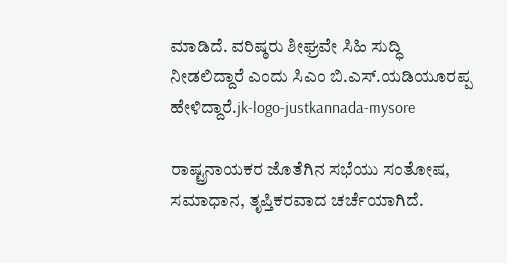ಮಾಡಿದೆ. ವರಿಷ್ಠರು ಶೀಘ್ರವೇ ಸಿಹಿ ಸುದ್ಧಿ ನೀಡಲಿದ್ದಾರೆ ಎಂದು ಸಿಎಂ ಬಿ.ಎಸ್.ಯಡಿಯೂರಪ್ಪ ಹೇಳಿದ್ದಾರೆ.jk-logo-justkannada-mysore

ರಾಷ್ಟ್ರನಾಯಕರ ಜೊತೆಗಿನ ಸಭೆಯು ಸಂತೋಷ, ಸಮಾಧಾನ, ತೃಪ್ತಿಕರವಾದ ಚರ್ಚೆಯಾಗಿದೆ.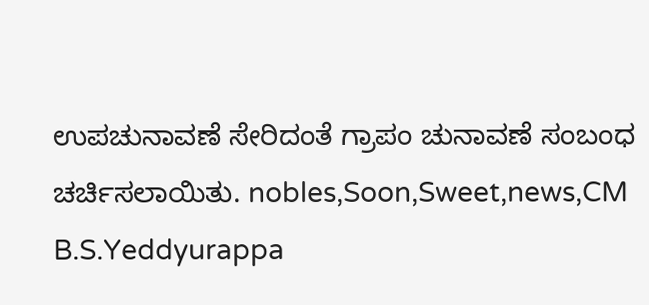ಉಪಚುನಾವಣೆ ಸೇರಿದಂತೆ ಗ್ರಾಪಂ ಚುನಾವಣೆ ಸಂಬಂಧ ಚರ್ಚಿಸಲಾಯಿತು. nobles,Soon,Sweet,news,CM B.S.Yeddyurappa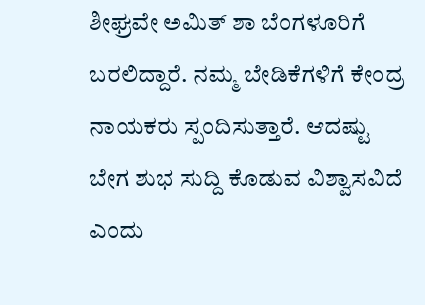ಶೀಘ್ರವೇ ಅಮಿತ್ ಶಾ ಬೆಂಗಳೂರಿಗೆ ಬರಲಿದ್ದಾರೆ. ನಮ್ಮ ಬೇಡಿಕೆಗಳಿಗೆ ಕೇಂದ್ರ ನಾಯಕರು ಸ್ಪಂದಿಸುತ್ತಾರೆ. ಆದಷ್ಟು ಬೇಗ ಶುಭ ಸುದ್ದಿ ಕೊಡುವ ವಿಶ್ವಾಸವಿದೆ ಎಂದು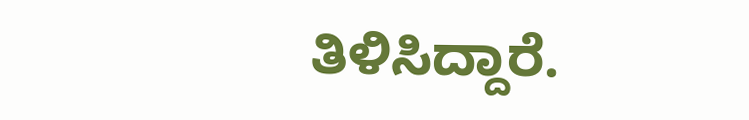ತಿಳಿಸಿದ್ದಾರೆ.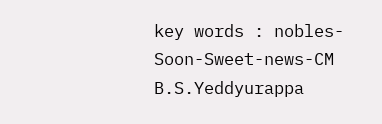key words : nobles-Soon-Sweet-news-CM B.S.Yeddyurappa